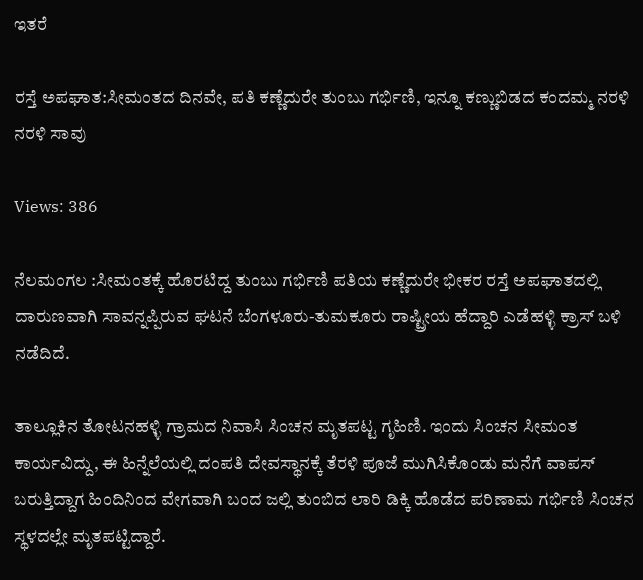ಇತರೆ

ರಸ್ತೆ ಅಪಘಾತ:ಸೀಮಂತದ ದಿನವೇ, ಪತಿ ಕಣ್ಣೆದುರೇ ತುಂಬು ಗರ್ಭಿಣಿ, ಇನ್ನೂ ಕಣ್ಣುಬಿಡದ ಕಂದಮ್ಮ ನರಳಿ ನರಳಿ ಸಾವು

Views: 386

ನೆಲಮಂಗಲ :ಸೀಮಂತಕ್ಕೆ ಹೊರಟಿದ್ದ ತುಂಬು ಗರ್ಭಿಣಿ ಪತಿಯ ಕಣ್ಣೆದುರೇ ಭೀಕರ ರಸ್ತೆ ಅಪಘಾತದಲ್ಲಿ ದಾರುಣವಾಗಿ ಸಾವನ್ನಪ್ಪಿರುವ ಘಟನೆ ಬೆಂಗಳೂರು-ತುಮಕೂರು ರಾಷ್ಟ್ರೀಯ ಹೆದ್ದಾರಿ ಎಡೆಹಳ್ಳಿ ಕ್ರಾಸ್‌‍ ಬಳಿ ನಡೆದಿದೆ.

ತಾಲ್ಲೂಕಿನ ತೋಟನಹಳ್ಳಿ ಗ್ರಾಮದ ನಿವಾಸಿ ಸಿಂಚನ ಮೃತಪಟ್ಟ ಗೃಹಿಣಿ. ಇಂದು ಸಿಂಚನ ಸೀಮಂತ ಕಾರ್ಯವಿದ್ದು, ಈ ಹಿನ್ನೆಲೆಯಲ್ಲಿ ದಂಪತಿ ದೇವಸ್ಥಾನಕ್ಕೆ ತೆರಳಿ ಪೂಜೆ ಮುಗಿಸಿಕೊಂಡು ಮನೆಗೆ ವಾಪಸ್‌‍ ಬರುತ್ತಿದ್ದಾಗ ಹಿಂದಿನಿಂದ ವೇಗವಾಗಿ ಬಂದ ಜಲ್ಲಿ ತುಂಬಿದ ಲಾರಿ ಡಿಕ್ಕಿ ಹೊಡೆದ ಪರಿಣಾಮ ಗರ್ಭಿಣಿ ಸಿಂಚನ ಸ್ಥಳದಲ್ಲೇ ಮೃತಪಟ್ಟಿದ್ದಾರೆ.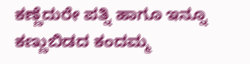ಕಣ್ಣೆದುರೇ ಪತ್ನಿ ಹಾಗೂ ಇನ್ನೂ ಕಣ್ಣುಬಿಡದ ಕಂದಮ್ಮ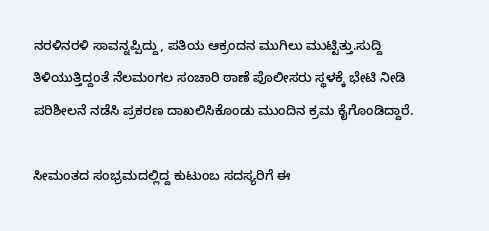ನರಳಿನರಳಿ ಸಾವನ್ನಪ್ಪಿದ್ದು, ಪತಿಯ ಆಕ್ರಂದನ ಮುಗಿಲು ಮುಟ್ಟಿತ್ತು.ಸುದ್ದಿ ತಿಳಿಯುತ್ತಿದ್ದಂತೆ ನೆಲಮಂಗಲ ಸಂಚಾರಿ ಠಾಣೆ ಪೊಲೀಸರು ಸ್ಥಳಕ್ಕೆ ಭೇಟಿ ನೀಡಿ ಪರಿಶೀಲನೆ ನಡೆಸಿ ಪ್ರಕರಣ ದಾಖಲಿಸಿಕೊಂಡು ಮುಂದಿನ ಕ್ರಮ ಕೈಗೊಂಡಿದ್ದಾರೆ.

ಸೀಮಂತದ ಸಂಭ್ರಮದಲ್ಲಿದ್ದ ಕುಟುಂಬ ಸದಸ್ಯರಿಗೆ ಈ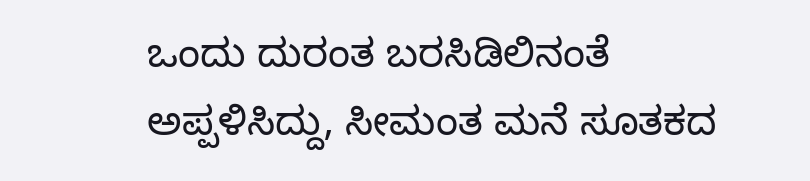ಒಂದು ದುರಂತ ಬರಸಿಡಿಲಿನಂತೆ ಅಪ್ಪಳಿಸಿದ್ದು, ಸೀಮಂತ ಮನೆ ಸೂತಕದ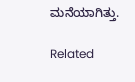ಮನೆಯಾಗಿತ್ತು.

Related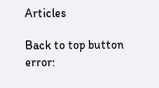Articles

Back to top button
error: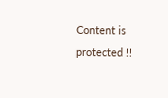Content is protected !!